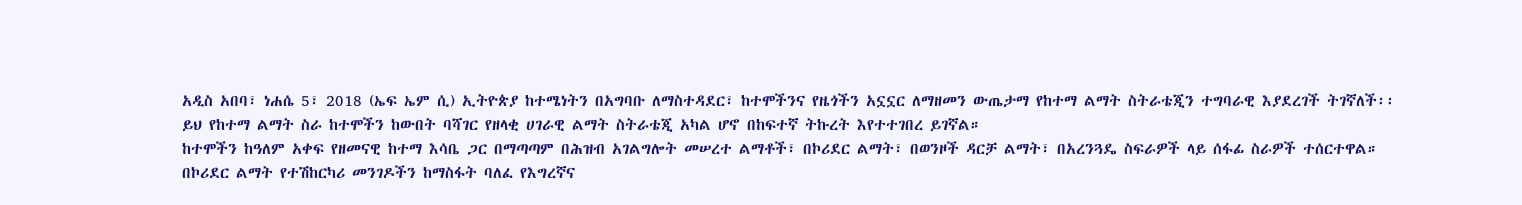አዲስ አበባ፣ ነሐሴ 5፣ 2018 (ኤፍ ኤም ሲ) ኢትዮጵያ ከተሜነትን በአግባቡ ለማስተዳደር፣ ከተሞችንና የዜጎችን አኗኗር ለማዘመን ውጤታማ የከተማ ልማት ስትራቴጂን ተግባራዊ እያደረገች ትገኛለች፡፡
ይህ የከተማ ልማት ስራ ከተሞችን ከውበት ባሻገር የዘላቂ ሀገራዊ ልማት ስትራቴጂ አካል ሆኖ በከፍተኛ ትኩረት እየተተገበረ ይገኛል።
ከተሞችን ከዓለም አቀፍ የዘመናዊ ከተማ እሳቤ ጋር በማጣጣም በሕዝብ አገልግሎት መሠረተ ልማቶች፣ በኮሪደር ልማት፣ በወንዞች ዳርቻ ልማት፣ በአረንጓዴ ስፍራዎች ላይ ሰፋፊ ስራዎች ተሰርተዋል።
በኮሪደር ልማት የተሽከርካሪ መንገዶችን ከማስፋት ባለፈ የእግረኛና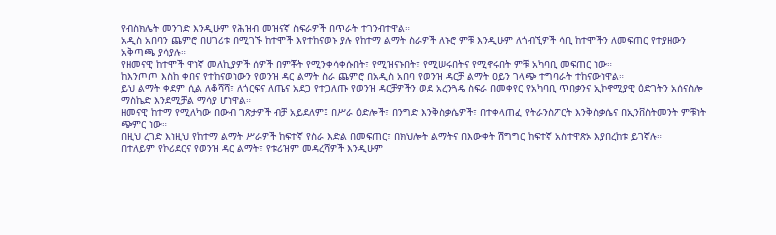የብስክሌት መንገድ እንዲሁም የሕዝብ መዝናኛ ስፍራዎች በጥራት ተገንብተዋል።
አዲስ አበባን ጨምሮ በሀገሪቱ በሚገኙ ከተሞች እየተከናወኑ ያሉ የከተማ ልማት ስራዎች ለኑሮ ምቹ እንዲሁም ለጎብኚዎች ሳቢ ከተሞችን ለመፍጠር የተያዘውን አቅጣጫ ያሳያሉ።
የዘመናዊ ከተሞች ዋነኛ መለኪያዎች ሰዎች በምቾት የሚንቀሳቀሱበት፣ የሚዝናኑበት፣ የሚሠሩበትና የሚኖሩበት ምቹ አካባቢ መፍጠር ነው።
ከእንጦጦ እስከ ቀበና የተከናወነውን የወንዝ ዳር ልማት ስራ ጨምሮ በአዲስ አበባ የወንዝ ዳርቻ ልማት ዐይን ገላጭ ተግባራት ተከናውነዋል።
ይህ ልማት ቀደም ሲል ለቆሻሻ፣ ለጎርፍና ለጤና አደጋ የተጋለጡ የወንዝ ዳርቻዎችን ወደ አረንጓዴ ስፍራ በመቀየር የአካባቢ ጥበቃንና ኢኮኖሚያዊ ዕድገትን አሰናስሎ ማስኬድ እንደሚቻል ማሳያ ሆነዋል።
ዘመናዊ ከተማ የሚለካው በውብ ገጽታዎች ብቻ አይደለም፤ በሥራ ዕድሎች፣ በንግድ እንቅስቃሴዎች፣ በተቀላጠፈ የትራንስፖርት እንቅስቃሴና በኢንቨስትመንት ምቹነት ጭምር ነው።
በዚህ ረገድ እነዚህ የከተማ ልማት ሥራዎች ከፍተኛ የስራ እድል በመፍጠር፣ በክህሎት ልማትና በእውቀት ሽግግር ከፍተኛ አስተዋጽኦ እያበረከቱ ይገኛሉ።
በተለይም የኮሪደርና የወንዝ ዳር ልማት፣ የቱሪዝም መዳረሻዎች እንዲሁም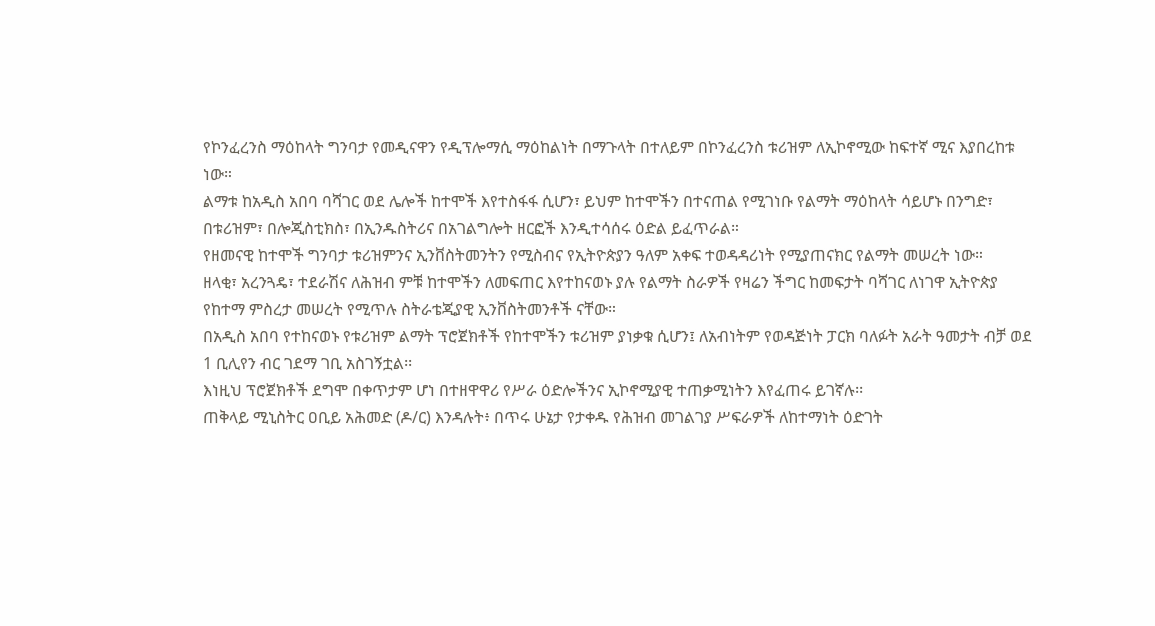የኮንፈረንስ ማዕከላት ግንባታ የመዲናዋን የዲፕሎማሲ ማዕከልነት በማጉላት በተለይም በኮንፈረንስ ቱሪዝም ለኢኮኖሚው ከፍተኛ ሚና እያበረከቱ ነው።
ልማቱ ከአዲስ አበባ ባሻገር ወደ ሌሎች ከተሞች እየተስፋፋ ሲሆን፣ ይህም ከተሞችን በተናጠል የሚገነቡ የልማት ማዕከላት ሳይሆኑ በንግድ፣ በቱሪዝም፣ በሎጂስቲክስ፣ በኢንዱስትሪና በአገልግሎት ዘርፎች እንዲተሳሰሩ ዕድል ይፈጥራል።
የዘመናዊ ከተሞች ግንባታ ቱሪዝምንና ኢንቨስትመንትን የሚስብና የኢትዮጵያን ዓለም አቀፍ ተወዳዳሪነት የሚያጠናክር የልማት መሠረት ነው።
ዘላቂ፣ አረንጓዴ፣ ተደራሽና ለሕዝብ ምቹ ከተሞችን ለመፍጠር እየተከናወኑ ያሉ የልማት ስራዎች የዛሬን ችግር ከመፍታት ባሻገር ለነገዋ ኢትዮጵያ የከተማ ምስረታ መሠረት የሚጥሉ ስትራቴጂያዊ ኢንቨስትመንቶች ናቸው።
በአዲስ አበባ የተከናወኑ የቱሪዝም ልማት ፕሮጀክቶች የከተሞችን ቱሪዝም ያነቃቁ ሲሆን፤ ለአብነትም የወዳጅነት ፓርክ ባለፉት አራት ዓመታት ብቻ ወደ 1 ቢሊየን ብር ገደማ ገቢ አስገኝቷል፡፡
እነዚህ ፕሮጀክቶች ደግሞ በቀጥታም ሆነ በተዘዋዋሪ የሥራ ዕድሎችንና ኢኮኖሚያዊ ተጠቃሚነትን እየፈጠሩ ይገኛሉ፡፡
ጠቅላይ ሚኒስትር ዐቢይ አሕመድ (ዶ/ር) እንዳሉት፥ በጥሩ ሁኔታ የታቀዱ የሕዝብ መገልገያ ሥፍራዎች ለከተማነት ዕድገት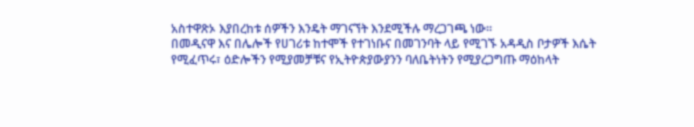አስተዋጽኦ እያበረከቱ ሰዎችን እንዴት ማገናኘት እንደሚችሉ ማረጋገጫ ነው።
በመዲናዋ እና በሌሎች የሀገሪቱ ከተሞች የተገነቡና በመገንባት ላይ የሚገኙ አዳዲስ ቦታዎች እሴት የሚፈጥሩ፣ ዕድሎችን የሚያመቻቹና የኢትዮጵያውያንን ባለቤትነትን የሚያረጋግጡ ማዕከላት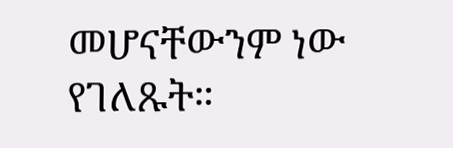መሆናቸውንም ነው የገለጹት።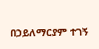በኃይለማርያም ተገኝ